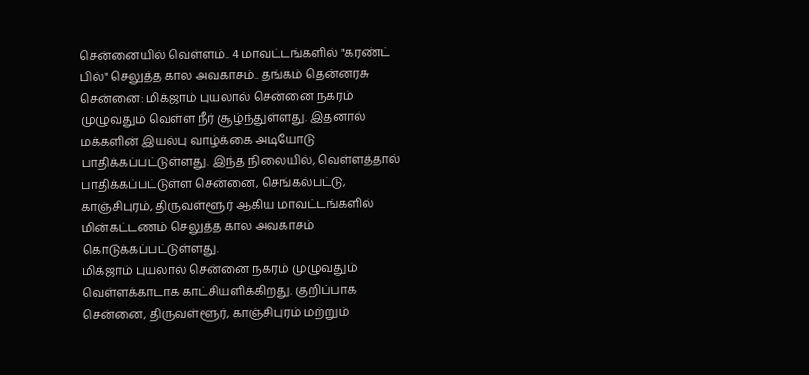சென்னையில் வெள்ளம்.. 4 மாவட்டங்களில் "கரண்ட் பில்" செலுத்த கால அவகாசம்.. தங்கம் தென்னரசு
சென்னை: மிக்ஜாம் புயலால் சென்னை நகரம் முழுவதும் வெள்ள நீர் சூழ்ந்துள்ளது. இதனால் மக்களின் இயல்பு வாழ்க்கை அடியோடு பாதிக்கப்பட்டுள்ளது. இந்த நிலையில், வெள்ளத்தால் பாதிக்கப்பட்டுள்ள சென்னை, செங்கல்பட்டு, காஞ்சிபுரம், திருவள்ளூர் ஆகிய மாவட்டங்களில் மின்கட்டணம் செலுத்த கால அவகாசம் கொடுக்கப்பட்டுள்ளது.
மிக்ஜாம் புயலால் சென்னை நகரம் முழுவதும் வெள்ளக்காடாக காட்சியளிக்கிறது. குறிப்பாக சென்னை, திருவள்ளூர், காஞ்சிபுரம் மற்றும்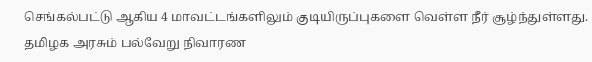செங்கல்பட்டு ஆகிய 4 மாவட்டங்களிலும் குடியிருப்புகளை வெள்ள நீர் சூழ்ந்துள்ளது. தமிழக அரசும் பல்வேறு நிவாரண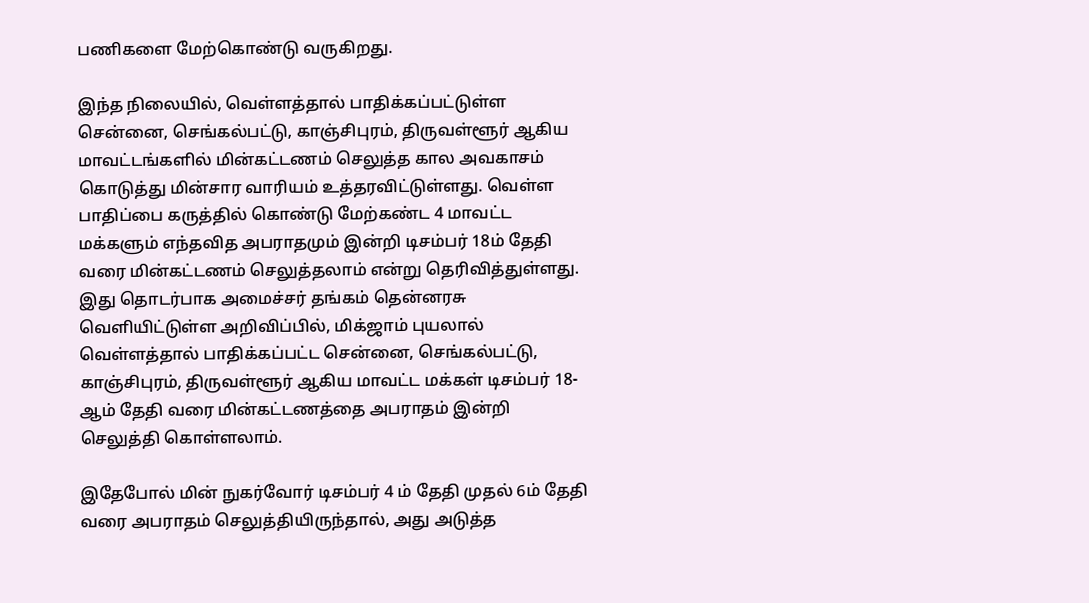பணிகளை மேற்கொண்டு வருகிறது.

இந்த நிலையில், வெள்ளத்தால் பாதிக்கப்பட்டுள்ள சென்னை, செங்கல்பட்டு, காஞ்சிபுரம், திருவள்ளூர் ஆகிய மாவட்டங்களில் மின்கட்டணம் செலுத்த கால அவகாசம் கொடுத்து மின்சார வாரியம் உத்தரவிட்டுள்ளது. வெள்ள பாதிப்பை கருத்தில் கொண்டு மேற்கண்ட 4 மாவட்ட மக்களும் எந்தவித அபராதமும் இன்றி டிசம்பர் 18ம் தேதி வரை மின்கட்டணம் செலுத்தலாம் என்று தெரிவித்துள்ளது.
இது தொடர்பாக அமைச்சர் தங்கம் தென்னரசு வெளியிட்டுள்ள அறிவிப்பில், மிக்ஜாம் புயலால் வெள்ளத்தால் பாதிக்கப்பட்ட சென்னை, செங்கல்பட்டு, காஞ்சிபுரம், திருவள்ளூர் ஆகிய மாவட்ட மக்கள் டிசம்பர் 18-ஆம் தேதி வரை மின்கட்டணத்தை அபராதம் இன்றி செலுத்தி கொள்ளலாம்.

இதேபோல் மின் நுகர்வோர் டிசம்பர் 4 ம் தேதி முதல் 6ம் தேதி வரை அபராதம் செலுத்தியிருந்தால், அது அடுத்த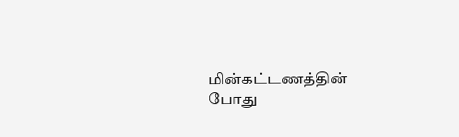மின்கட்டணத்தின் போது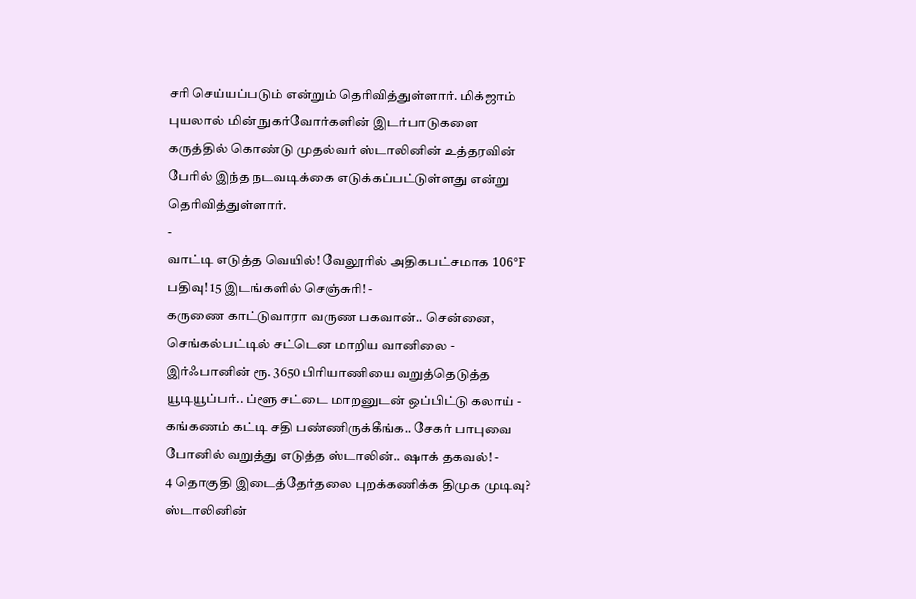சரி செய்யப்படும் என்றும் தெரிவித்துள்ளார். மிக்ஜாம் புயலால் மின் நுகர்வோர்களின் இடர்பாடுகளை கருத்தில் கொண்டு முதல்வர் ஸ்டாலினின் உத்தரவின் பேரில் இந்த நடவடிக்கை எடுக்கப்பட்டுள்ளது என்று தெரிவித்துள்ளார்.
-
வாட்டி எடுத்த வெயில்! வேலூரில் அதிகபட்சமாக 106°F பதிவு! 15 இடங்களில் செஞ்சுரி! -
கருணை காட்டுவாரா வருண பகவான்.. சென்னை, செங்கல்பட்டில் சட்டென மாறிய வானிலை -
இர்ஃபானின் ரூ. 3650 பிரியாணியை வறுத்தெடுத்த யூடியூப்பர்.. ப்ளூ சட்டை மாறனுடன் ஒப்பிட்டு கலாய் -
கங்கணம் கட்டி சதி பண்ணிருக்கீங்க.. சேகர் பாபுவை போனில் வறுத்து எடுத்த ஸ்டாலின்.. ஷாக் தகவல்! -
4 தொகுதி இடைத்தேர்தலை புறக்கணிக்க திமுக முடிவு? ஸ்டாலினின்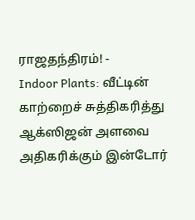ராஜதந்திரம்! -
Indoor Plants: வீட்டின் காற்றைச் சுத்திகரித்து ஆக்ஸிஜன் அளவை அதிகரிக்கும் இன்டோர்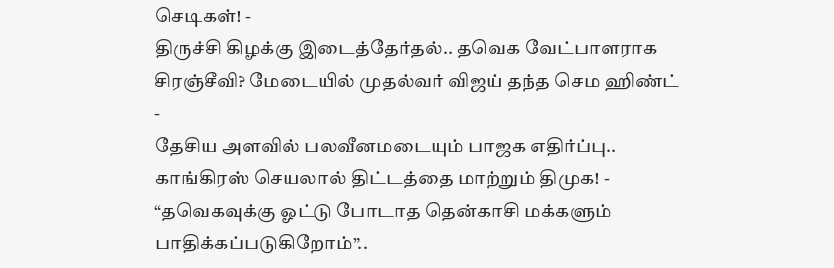செடிகள்! -
திருச்சி கிழக்கு இடைத்தேர்தல்.. தவெக வேட்பாளராக சிரஞ்சீவி? மேடையில் முதல்வர் விஜய் தந்த செம ஹிண்ட் -
தேசிய அளவில் பலவீனமடையும் பாஜக எதிர்ப்பு.. காங்கிரஸ் செயலால் திட்டத்தை மாற்றும் திமுக! -
“தவெகவுக்கு ஓட்டு போடாத தென்காசி மக்களும் பாதிக்கப்படுகிறோம்”..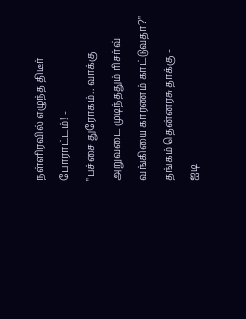நள்ளிரவில் எழுந்த திடீர் போராட்டம்! -
"பச்சை துரோகம்.. வாக்கு அறுவடை முடிந்ததும் ரிசர்வ் வங்கியை காரணம் காட்டுவதா?" தங்கம் தென்னரசு தாக்கு -
ஐடி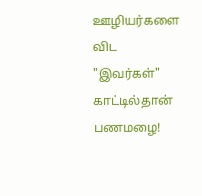ஊழியர்களை விட "இவர்கள்" காட்டில்தான் பணமழை!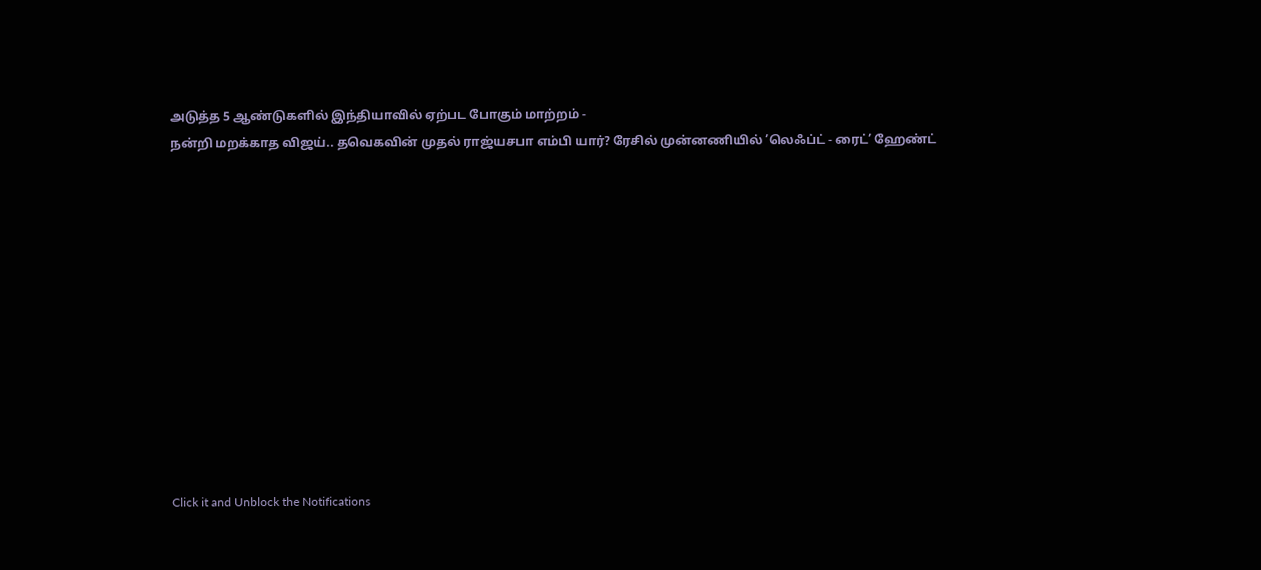அடுத்த 5 ஆண்டுகளில் இந்தியாவில் ஏற்பட போகும் மாற்றம் -
நன்றி மறக்காத விஜய்.. தவெகவின் முதல் ராஜ்யசபா எம்பி யார்? ரேசில் முன்னணியில் ’லெஃப்ட் - ரைட்’ ஹேண்ட்












Click it and Unblock the Notifications